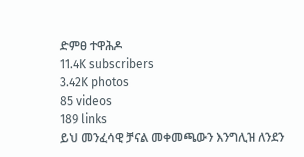ድምፀ ተዋሕዶ
11.4K subscribers
3.42K photos
85 videos
189 links
ይህ መንፈሳዊ ቻናል መቀመጫውን እንግሊዝ ለንደን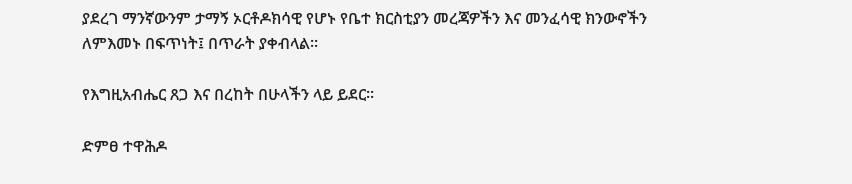ያደረገ ማንኛውንም ታማኝ ኦርቶዶክሳዊ የሆኑ የቤተ ክርስቲያን መረጃዎችን እና መንፈሳዊ ክንውኖችን ለምእመኑ በፍጥነት፤ በጥራት ያቀብላል።

የእግዚአብሔር ጸጋ እና በረከት በሁላችን ላይ ይደር።

ድምፀ ተዋሕዶ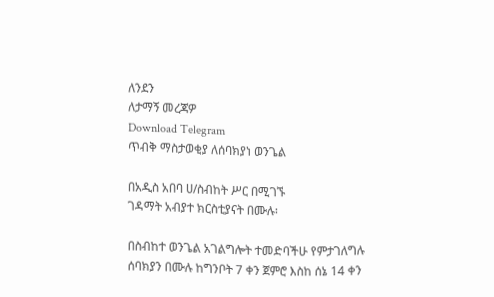ለንደን
ለታማኝ መረጃዎ
Download Telegram
ጥብቅ ማስታወቂያ ለሰባክያነ ወንጌል

በአዲስ አበባ ሀ/ስብከት ሥር በሚገኙ
ገዳማት አብያተ ክርስቲያናት በሙሉ፡

በስብከተ ወንጌል አገልግሎት ተመድባችሁ የምታገለግሉ ሰባክያን በሙሉ ከግንቦት 7 ቀን ጀምሮ እስከ ሰኔ 14 ቀን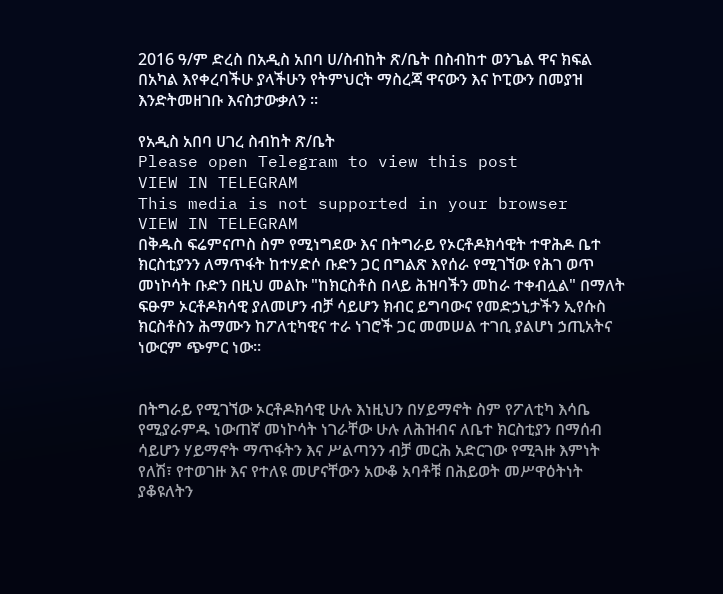2016 ዓ/ም ድረስ በአዲስ አበባ ሀ/ስብከት ጽ/ቤት በስብከተ ወንጌል ዋና ክፍል በአካል እየቀረባችሁ ያላችሁን የትምህርት ማስረጃ ዋናውን እና ኮፒውን በመያዝ እንድትመዘገቡ እናስታውቃለን ፡፡

የአዲስ አበባ ሀገረ ስብከት ጽ/ቤት
Please open Telegram to view this post
VIEW IN TELEGRAM
This media is not supported in your browser
VIEW IN TELEGRAM
በቅዱስ ፍሬምናጦስ ስም የሚነግደው እና በትግራይ የኦርቶዶክሳዊት ተዋሕዶ ቤተ ክርስቲያንን ለማጥፋት ከተሃድሶ ቡድን ጋር በግልጽ እየሰራ የሚገኘው የሕገ ወጥ መነኮሳት ቡድን በዚህ መልኩ "ከክርስቶስ በላይ ሕዝባችን መከራ ተቀብሏል" በማለት ፍፁም ኦርቶዶክሳዊ ያለመሆን ብቻ ሳይሆን ክብር ይግባውና የመድኃኒታችን ኢየሱስ ክርስቶስን ሕማሙን ከፖለቲካዊና ተራ ነገሮች ጋር መመሠል ተገቢ ያልሆነ ኃጢአትና ነውርም ጭምር ነው።


በትግራይ የሚገኘው ኦርቶዶክሳዊ ሁሉ እነዚህን በሃይማኖት ስም የፖለቲካ እሳቤ የሚያራምዱ ነውጠኛ መነኮሳት ነገራቸው ሁሉ ለሕዝብና ለቤተ ክርስቲያን በማሰብ ሳይሆን ሃይማኖት ማጥፋትን እና ሥልጣንን ብቻ መርሕ አድርገው የሚጓዙ እምነት የለሽ፣ የተወገዙ እና የተለዩ መሆናቸውን አውቆ አባቶቹ በሕይወት መሥዋዕትነት ያቆዩለትን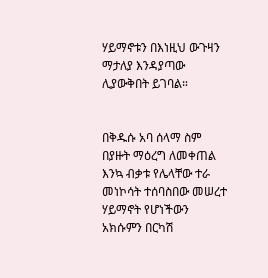ሃይማኖቱን በእነዚህ ውጉዛን ማታለያ እንዳያጣው ሊያውቅበት ይገባል።


በቅዱሱ አባ ሰላማ ስም በያዙት ማዕረግ ለመቀጠል እንኳ ብቃቱ የሌላቸው ተራ መነኮሳት ተሰባስበው መሠረተ ሃይማኖት የሆነችውን አክሱምን በርካሽ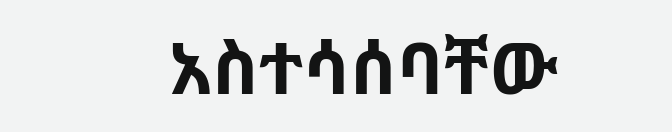አስተሳሰባቸው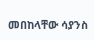መበከላቸው ሳያንስ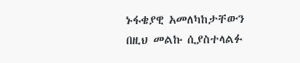ኑፋቄያዊ አመለካከታቸውን በዚህ መልኩ ሲያስተላልፉ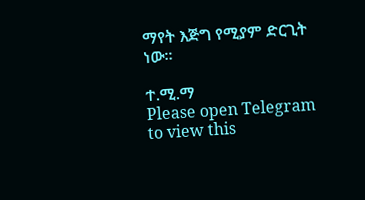ማየት እጅግ የሚያም ድርጊት ነው።

ተ.ሚ.ማ
Please open Telegram to view this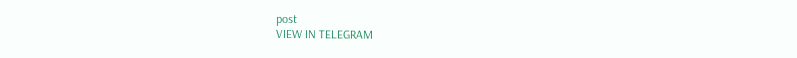post
VIEW IN TELEGRAM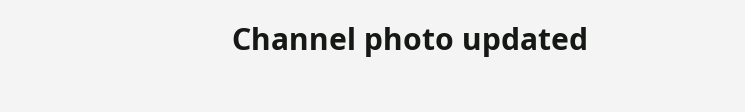Channel photo updated